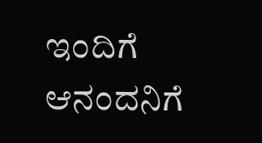ಇಂದಿಗೆ ಆನಂದನಿಗೆ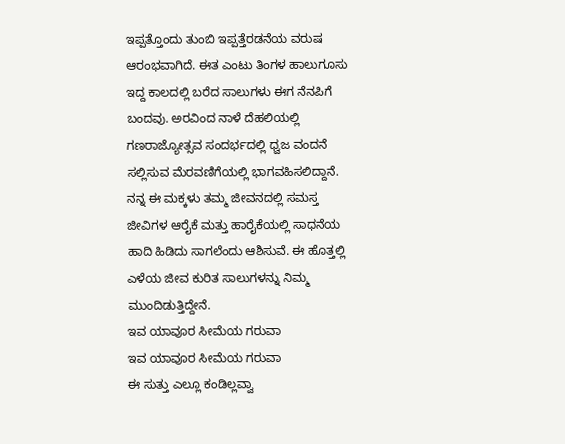ಇಪ್ಪತ್ತೊಂದು ತುಂಬಿ ಇಪ್ಪತ್ತೆರಡನೆಯ ವರುಷ ಆರಂಭವಾಗಿದೆ. ಈತ ಎಂಟು ತಿಂಗಳ ಹಾಲುಗೂಸು ಇದ್ದ ಕಾಲದಲ್ಲಿ ಬರೆದ ಸಾಲುಗಳು ಈಗ ನೆನಪಿಗೆ ಬಂದವು. ಅರವಿಂದ ನಾಳೆ ದೆಹಲಿಯಲ್ಲಿ ಗಣರಾಜ್ಯೋತ್ಸವ ಸಂದರ್ಭದಲ್ಲಿ ಧ್ವಜ ವಂದನೆ ಸಲ್ಲಿಸುವ ಮೆರವಣಿಗೆಯಲ್ಲಿ ಭಾಗವಹಿಸಲಿದ್ದಾನೆ. ನನ್ನ ಈ ಮಕ್ಕಳು ತಮ್ಮ ಜೀವನದಲ್ಲಿ ಸಮಸ್ತ ಜೀವಿಗಳ ಆರೈಕೆ ಮತ್ತು ಹಾರೈಕೆಯಲ್ಲಿ ಸಾಧನೆಯ ಹಾದಿ ಹಿಡಿದು ಸಾಗಲೆಂದು ಆಶಿಸುವೆ. ಈ ಹೊತ್ತಲ್ಲಿ ಎಳೆಯ ಜೀವ ಕುರಿತ ಸಾಲುಗಳನ್ನು ನಿಮ್ಮ ಮುಂದಿಡುತ್ತಿದ್ದೇನೆ.
ಇವ ಯಾವೂರ ಸೀಮೆಯ ಗರುವಾ
ಇವ ಯಾವೂರ ಸೀಮೆಯ ಗರುವಾ
ಈ ಸುತ್ತು ಎಲ್ಲೂ ಕಂಡಿಲ್ಲವ್ವಾ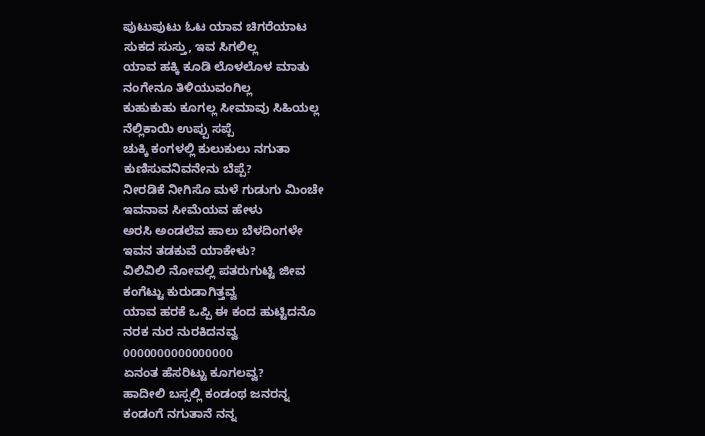ಪುಟುಪುಟು ಓಟ ಯಾವ ಚಿಗರೆಯಾಟ
ಸುಕದ ಸುಸ್ತು, ಇವ ಸಿಗಲಿಲ್ಲ
ಯಾವ ಹಕ್ಕಿ ಕೂಡಿ ಲೊಳಲೊಳ ಮಾತು
ನಂಗೇನೂ ತಿಳಿಯುವಂಗಿಲ್ಲ
ಕುಹುಕುಹು ಕೂಗಲ್ಲ ಸೀಮಾವು ಸಿಹಿಯಲ್ಲ
ನೆಲ್ಲಿಕಾಯಿ ಉಪ್ಪು ಸಪ್ಪೆ
ಚುಕ್ಕಿ ಕಂಗಳಲ್ಲಿ ಕುಲುಕುಲು ನಗುತಾ
ಕುಣಿಸುವನಿವನೇನು ಬೆಪ್ಪೆ?
ನೀರಡಿಕೆ ನೀಗಿಸೊ ಮಳೆ ಗುಡುಗು ಮಿಂಚೇ
ಇವನಾವ ಸೀಮೆಯವ ಹೇಳು
ಅರಸಿ ಅಂಡಲೆವ ಹಾಲು ಬೆಳದಿಂಗಳೇ
ಇವನ ತಡಕುವೆ ಯಾಕೇಳು?
ವಿಲಿವಿಲಿ ನೋವಲ್ಲಿ ಪತರುಗುಟ್ಟಿ ಜೀವ
ಕಂಗೆಟ್ಟು ಕುರುಡಾಗಿತ್ತವ್ವ
ಯಾವ ಹರಕೆ ಒಪ್ಪಿ ಈ ಕಂದ ಹುಟ್ಟಿದನೊ
ನರಕ ನುರ ನುರಕಿದನವ್ವ
0000000000000000
ಏನಂತ ಹೆಸರಿಟ್ಟು ಕೂಗಲವ್ವ?
ಹಾದೀಲಿ ಬಸ್ಸಲ್ಲಿ ಕಂಡಂಥ ಜನರನ್ನ
ಕಂಡಂಗೆ ನಗುತಾನೆ ನನ್ನ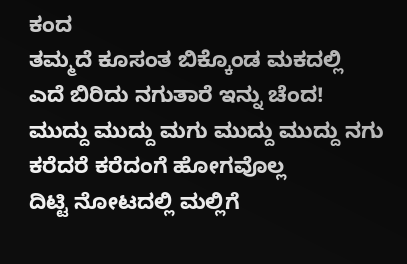ಕಂದ
ತಮ್ಮದೆ ಕೂಸಂತ ಬಿಕ್ಕೊಂಡ ಮಕದಲ್ಲಿ
ಎದೆ ಬಿರಿದು ನಗುತಾರೆ ಇನ್ನು ಚೆಂದ!
ಮುದ್ದು ಮುದ್ದು ಮಗು ಮುದ್ದು ಮುದ್ದು ನಗು
ಕರೆದರೆ ಕರೆದಂಗೆ ಹೋಗವೊಲ್ಲ
ದಿಟ್ಟಿ ನೋಟದಲ್ಲಿ ಮಲ್ಲಿಗೆ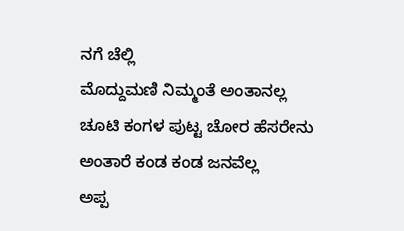ನಗೆ ಚೆಲ್ಲಿ
ಮೊದ್ದುಮಣಿ ನಿಮ್ಮಂತೆ ಅಂತಾನಲ್ಲ
ಚೂಟಿ ಕಂಗಳ ಪುಟ್ಟ ಚೋರ ಹೆಸರೇನು
ಅಂತಾರೆ ಕಂಡ ಕಂಡ ಜನವೆಲ್ಲ
ಅಪ್ಪ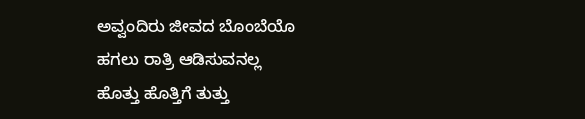ಅವ್ವಂದಿರು ಜೀವದ ಬೊಂಬೆಯೊ
ಹಗಲು ರಾತ್ರಿ ಆಡಿಸುವನಲ್ಲ
ಹೊತ್ತು ಹೊತ್ತಿಗೆ ತುತ್ತು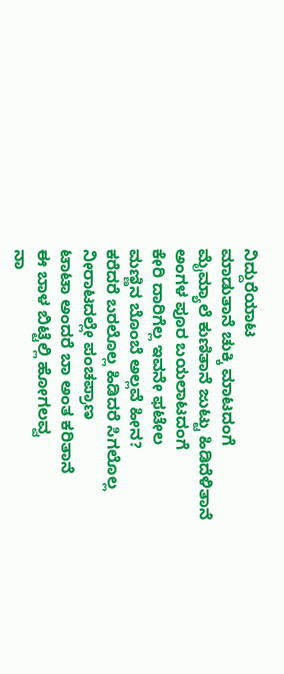ನಿದ್ದುರೆಯಾಟ
ಮಾಡುತಾನೆ ಚುಕ್ಕಿ ಮಾಟದಂಗೆ
ಮೈಮ್ಯಾಲೆ ಕುಣಿತಾನೆ ಜುಟ್ಟು ಹಿಡಿದೆಳಿತಾನೆ
ಅಂಗಳ ಪೂರ ಬಯಲಾಟದಂಗೆ
ಕೇರಿ ದಾರಿಗೆಲ್ಲ ಇವನೇ ಫಟೇಲ
ಮಣ್ಣಿನ ಬೊಂಬೆ ಅಲ್ಲವೆ ಹೀನ?
ಕರೆದರೆ ಬರಲೊಲ್ಲ ಹಿಡಿದರೆ ಸಿಗಲೊಲ್ಲ
ನೀರಾಟದಲ್ಲೇ ಪಂಚಪ್ರಾಣ
ಟಾಟಾ ಅಂದರೆ ಬಾ ಅಂತ ಕರಿತಾನೆ
ಈ ಬಾಳ ಬಿಟ್ಟೆಲ್ಲಿ ಹೋಗಲವ್ವ
ನಾ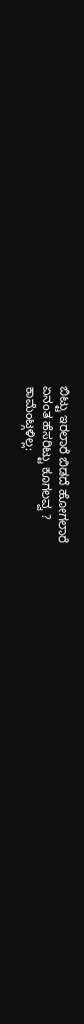ಬಿಟ್ಟು ಇರಲಾರೆ ಬಿಡದೆ ಹೋಗಲಾರೆ
ಏನಂತ ಹೆಸರಿಟ್ಟು ಕೂಗಲವ್ವ ?
ಕಾಮೆಂಟ್ಗಳಿಲ್ಲ: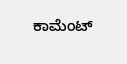ಕಾಮೆಂಟ್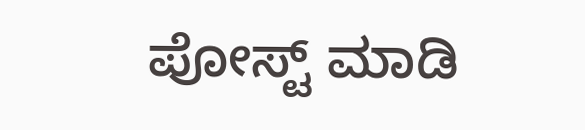ಪೋಸ್ಟ್ ಮಾಡಿ